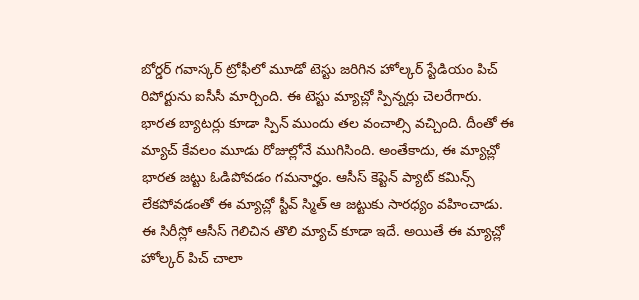బోర్డర్ గవాస్కర్ ట్రోఫీలో మూడో టెస్టు జరిగిన హోల్కర్ స్టేడియం పిచ్ రిపోర్టును ఐసీసీ మార్చింది. ఈ టెస్టు మ్యాచ్లో స్పిన్నర్లు చెలరేగారు. భారత బ్యాటర్లు కూడా స్పిన్ ముందు తల వంచాల్సి వచ్చింది. దీంతో ఈ మ్యాచ్ కేవలం మూడు రోజుల్లోనే ముగిసింది. అంతేకాదు, ఈ మ్యాచ్లో భారత జట్టు ఓడిపోవడం గమనార్హం. ఆసీస్ కెప్టెన్ ప్యాట్ కమిన్స్ లేకపోవడంతో ఈ మ్యాచ్లో స్టీవ్ స్మిత్ ఆ జట్టుకు సారధ్యం వహించాడు.
ఈ సిరీస్లో ఆసీస్ గెలిచిన తొలి మ్యాచ్ కూడా ఇదే. అయితే ఈ మ్యాచ్లో హోల్కర్ పిచ్ చాలా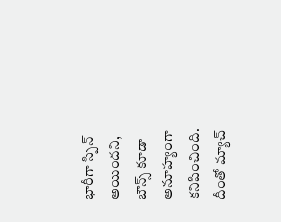భారీగా స్పిన్ అయిందని, బౌన్స్ కూడా అనూహ్యంగా కనిపించింది. దీంతో మ్యాచ్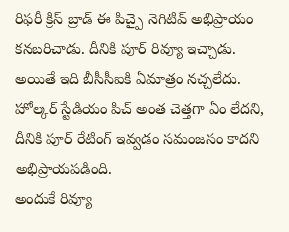రిఫరీ క్రిస్ బ్రాడ్ ఈ పిచ్పై నెగిటివ్ అభిప్రాయం కనబరిచాడు. దీనికి పూర్ రివ్యూ ఇచ్చాడు. అయితే ఇది బీసీసీఐకి ఏమాత్రం నచ్చలేదు. హోల్కర్ స్టేడియం పిచ్ అంత చెత్తగా ఏం లేదని, దీనికి పూర్ రేటింగ్ ఇవ్వడం సమంజసం కాదని అభిప్రాయపడింది.
అందుకే రివ్యూ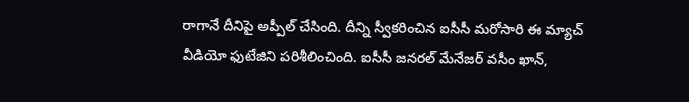రాగానే దీనిపై అప్పీల్ చేసింది. దీన్ని స్వీకరించిన ఐసీసీ మరోసారి ఈ మ్యాచ్ వీడియో ఫుటేజిని పరిశీలించింది. ఐసీసీ జనరల్ మేనేజర్ వసీం ఖాన్,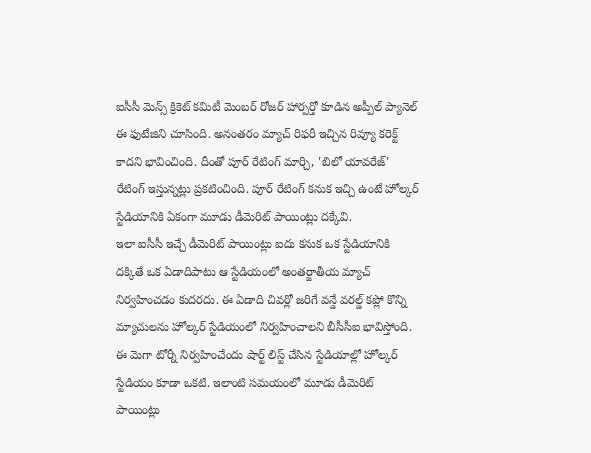ఐసీసీ మెన్స్ క్రికెట్ కమిటీ మెంబర్ రోజర్ హార్పర్తో కూడిన అప్పీల్ ప్యానెల్ ఈ ఫుటేజిని చూసింది. అనంతరం మ్యాచ్ రిఫరీ ఇచ్చిన రివ్యూ కరెక్ట్ కాదని భావించింది. దీంతో పూర్ రేటింగ్ మార్చి, 'బిలో యావరేజ్' రేటింగ్ ఇస్తున్నట్లు ప్రకటించింది. పూర్ రేటింగ్ కనుక ఇచ్చి ఉంటే హోల్కర్ స్టేడియానికి ఏకంగా మూడు డీమెరిట్ పాయింట్లు దక్కేవి.
ఇలా ఐసీసీ ఇచ్చే డీమెరిట్ పాయింట్లు ఐదు కనుక ఒక స్టేడియానికి దక్కితే ఒక ఏడాదిపాటు ఆ స్టేడియంలో అంతర్జాతీయ మ్యాచ్ నిర్వహించడం కుదరదు. ఈ ఏడాది చివర్లో జరిగే వన్డే వరల్డ్ కప్లో కొన్ని మ్యాచులను హోల్కర్ స్టేడియంలో నిర్వహించాలని బీసీసీఐ భావిస్తోంది. ఈ మెగా టోర్నీ నిర్వహించేందు షార్ట్ లిస్ట్ చేసిన స్టేడియాల్లో హోల్కర్ స్టేడియం కూడా ఒకటి. ఇలాంటి సమయంలో మూడు డీమెరిట్ పాయింట్లు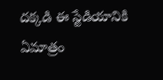దక్కడి ఈ స్టేడియానికి ఏమాత్రం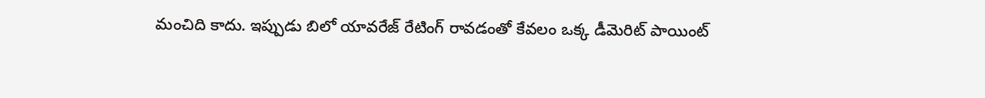మంచిది కాదు. ఇప్పుడు బిలో యావరేజ్ రేటింగ్ రావడంతో కేవలం ఒక్క డీమెరిట్ పాయింట్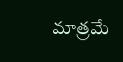మాత్రమే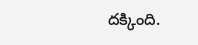దక్కింది.